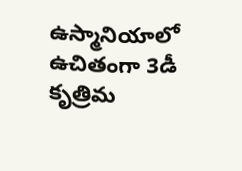ఉస్మానియాలో ఉచితంగా 3డీ కృత్రిమ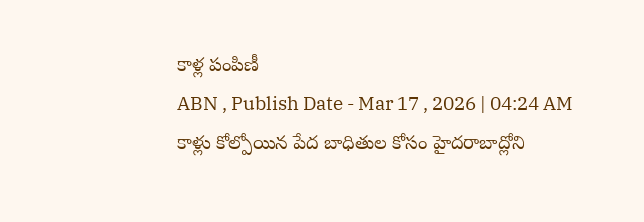కాళ్ల పంపిణీ
ABN , Publish Date - Mar 17 , 2026 | 04:24 AM
కాళ్లు కోల్పోయిన పేద బాధితుల కోసం హైదరాబాద్లోని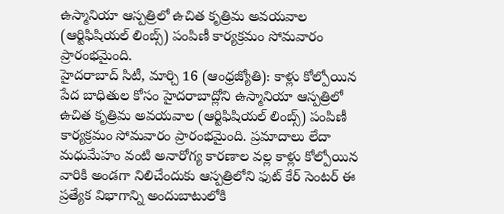ఉస్మానియా ఆస్పత్రిలో ఉచిత కృత్రిమ అవయవాల (ఆర్టిఫిషియల్ లింబ్స్) పంపిణీ కార్యక్రమం సోమవారం ప్రారంభమైంది.
హైదరాబాద్ సిటీ, మార్చి 16 (ఆంధ్రజ్యోతి): కాళ్లు కోల్పోయిన పేద బాధితుల కోసం హైదరాబాద్లోని ఉస్మానియా ఆస్పత్రిలో ఉచిత కృత్రిమ అవయవాల (ఆర్టిఫిషియల్ లింబ్స్) పంపిణీ కార్యక్రమం సోమవారం ప్రారంభమైంది. ప్రమాదాలు లేదా మధుమేహం వంటి అనారోగ్య కారణాల వల్ల కాళ్లు కోల్పోయిన వారికి అండగా నిలిచేందుకు ఆస్పత్రిలోని ఫుట్ కేర్ సెంటర్ ఈ ప్రత్యేక విభాగాన్ని అందుబాటులోకి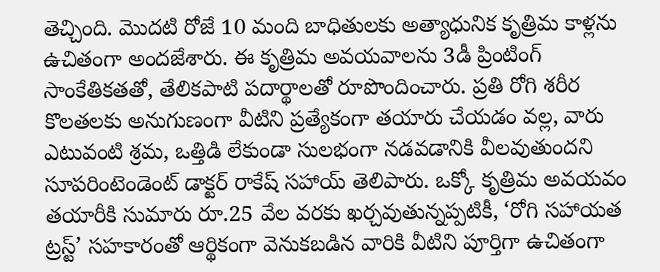తెచ్చింది. మొదటి రోజే 10 మంది బాధితులకు అత్యాధునిక కృత్రిమ కాళ్లను ఉచితంగా అందజేశారు. ఈ కృత్రిమ అవయవాలను 3డీ ప్రింటింగ్ సాంకేతికతతో, తేలికపాటి పదార్థాలతో రూపొందించారు. ప్రతి రోగి శరీర కొలతలకు అనుగుణంగా వీటిని ప్రత్యేకంగా తయారు చేయడం వల్ల, వారు ఎటువంటి శ్రమ, ఒత్తిడి లేకుండా సులభంగా నడవడానికి వీలవుతుందని సూపరింటెండెంట్ డాక్టర్ రాకేష్ సహాయ్ తెలిపారు. ఒక్కో కృత్రిమ అవయవం తయారీకి సుమారు రూ.25 వేల వరకు ఖర్చవుతున్నప్పటికీ, ‘రోగి సహాయత ట్రస్ట్’ సహకారంతో ఆర్థికంగా వెనుకబడిన వారికి వీటిని పూర్తిగా ఉచితంగా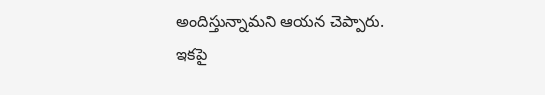అందిస్తున్నామని ఆయన చెప్పారు. ఇకపై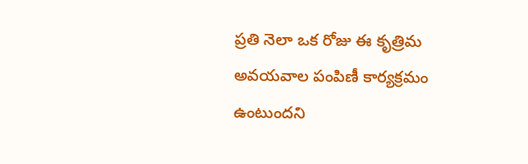ప్రతి నెలా ఒక రోజు ఈ కృత్రిమ అవయవాల పంపిణీ కార్యక్రమం ఉంటుందని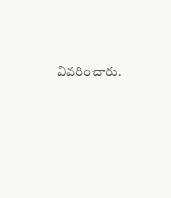వివరించారు.